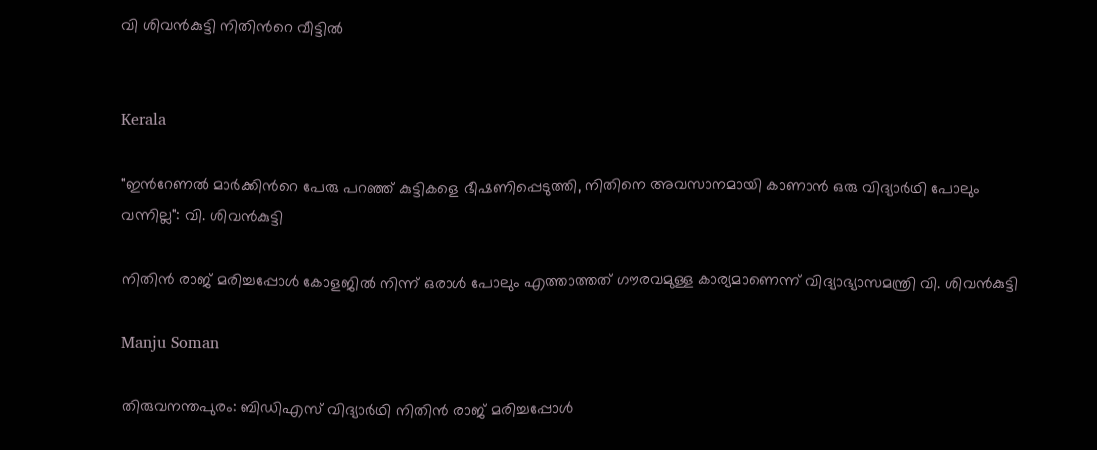വി ശിവൻകുട്ടി നിതിന്‍റെ വീട്ടിൽ


Kerala

"ഇന്‍റേണൽ മാർക്കിന്‍റെ പേരു പറഞ്ഞ് കുട്ടികളെ ഭീഷണിപ്പെടുത്തി, നിതിനെ അവസാനമായി കാണാൻ ഒരു വിദ്യാർഥി പോലും വന്നില്ല": വി. ശിവൻകുട്ടി

നിതിൻ രാജ് മരിച്ചപ്പോൾ കോളജിൽ നിന്ന് ഒരാൾ പോലും എത്താത്തത് ഗൗരവമുള്ള കാര്യമാണെന്ന് വിദ്യാഭ്യാസമന്ത്രി വി. ശിവൻകുട്ടി

Manju Soman

തിരുവനന്തപുരം: ബിഡിഎസ് വിദ്യാർഥി നിതിൻ രാജ് മരിച്ചപ്പോൾ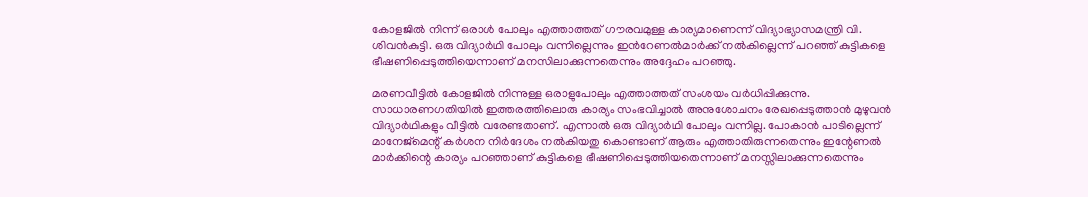കോളജിൽ നിന്ന് ഒരാൾ പോലും എത്താത്തത് ഗൗരവമുള്ള കാര്യമാണെന്ന് വിദ്യാഭ്യാസമന്ത്രി വി. ശിവൻകുട്ടി. ഒരു വിദ്യാർഥി പോലും വന്നില്ലെന്നും ഇന്‍റേണൽമാർക്ക് നൽകില്ലെന്ന് പറഞ്ഞ് കുട്ടികളെ ഭീഷണിപ്പെടുത്തിയെന്നാണ് മനസിലാക്കുന്നതെന്നും അദ്ദേഹം പറഞ്ഞു.

മരണവീട്ടിൽ കോളജിൽ നിന്നുള്ള ഒരാളുപോലും എത്താത്തത് സംശയം വർധിപ്പിക്കുന്നു. സാധാരണഗതിയിൽ ഇത്തരത്തിലൊരു കാര്യം സംഭവിച്ചാൽ അനുശോചനം രേഖപ്പെടുത്താൻ മുഴുവൻ വിദ്യാർഥികളും വീട്ടിൽ വരേണ്ടതാണ്. എന്നാൽ ഒരു വിദ്യാർഥി പോലും വന്നില്ല. പോകാൻ‍ പാടില്ലെന്ന് മാനേജ്മെന്റ് കർശന നിർദേശം നൽ‌കിയതു കൊണ്ടാണ് ആരും എത്താതിരുന്നതെന്നും ഇന്റേണൽ മാർക്കിന്റെ കാര്യം പറഞ്ഞാണ് കുട്ടികളെ ഭീഷണിപ്പെടുത്തിയതെന്നാണ് മനസ്സിലാക്കുന്നതെന്നും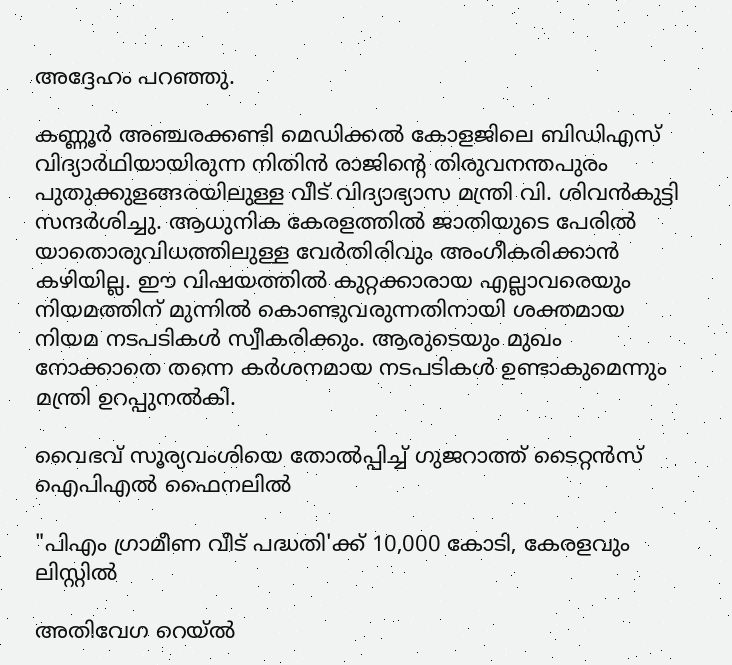അദ്ദേഹം പറഞ്ഞു.

കണ്ണൂർ അഞ്ചരക്കണ്ടി മെഡിക്കൽ കോളജിലെ ബിഡിഎസ് വിദ്യാർഥിയായിരുന്ന നിതിൻ രാജിന്‍റെ തിരുവനന്തപുരം പുതുക്കുളങ്ങരയിലുള്ള വീട് വിദ്യാഭ്യാസ മന്ത്രി വി. ശിവൻകുട്ടി സന്ദർശിച്ചു. ആധുനിക കേരളത്തിൽ ജാതിയുടെ പേരിൽ യാതൊരുവിധത്തിലുള്ള വേർതിരിവും അംഗീകരിക്കാൻ കഴിയില്ല. ഈ വിഷയത്തിൽ കുറ്റക്കാരായ എല്ലാവരെയും നിയമത്തിന് മുന്നിൽ കൊണ്ടുവരുന്നതിനായി ശക്തമായ നിയമ നടപടികൾ സ്വീകരിക്കും. ആരുടെയും മുഖം നോക്കാതെ തന്നെ കർശനമായ നടപടികൾ ഉണ്ടാകുമെന്നും മന്ത്രി ഉറപ്പുനൽകി.

വൈഭവ് സൂര്യവംശിയെ തോൽപ്പിച്ച് ഗുജറാത്ത് ടൈറ്റൻസ് ഐപിഎൽ ഫൈനലിൽ

"പിഎം ഗ്രാമീണ വീട് പദ്ധതി'ക്ക് 10,000 കോടി, കേരളവും ലിസ്റ്റിൽ

അതിവേഗ റെയ്ൽ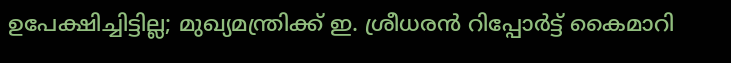ഉപേക്ഷിച്ചിട്ടില്ല; മുഖ്യമന്ത്രിക്ക് ഇ. ശ്രീധരൻ റിപ്പോർട്ട് കൈമാറി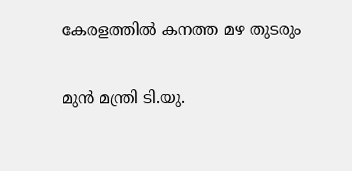കേരളത്തിൽ കനത്ത മഴ തുടരും

മുൻ മന്ത്രി ടി.യു.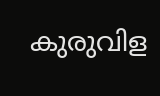കുരുവിള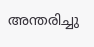അന്തരിച്ചു